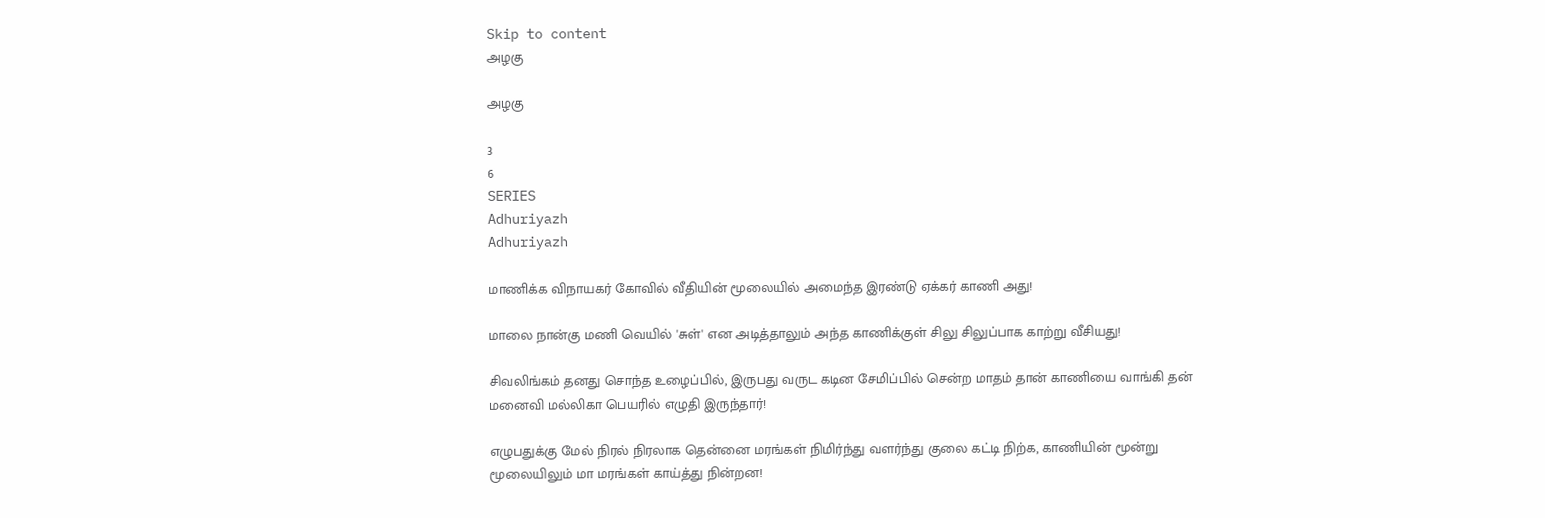Skip to content
அழகு

அழகு

3
6
SERIES
Adhuriyazh
Adhuriyazh

மாணிக்க விநாயகர் கோவில் வீதியின் மூலையில் அமைந்த இரண்டு ஏக்கர் காணி அது!

மாலை நான்கு மணி வெயில் 'சுள்' என அடித்தாலும் அந்த காணிக்குள் சிலு சிலுப்பாக காற்று வீசியது!

சிவலிங்கம் தனது சொந்த உழைப்பில், இருபது வருட கடின சேமிப்பில் சென்ற மாதம் தான் காணியை வாங்கி தன் மனைவி மல்லிகா பெயரில் எழுதி இருந்தார்!

எழுபதுக்கு மேல் நிரல் நிரலாக தென்னை மரங்கள் நிமிர்ந்து வளர்ந்து குலை கட்டி நிற்க, காணியின் மூன்று மூலையிலும் மா மரங்கள் காய்த்து நின்றன!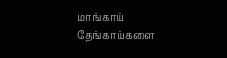மாங்காய் தேங்காய்களை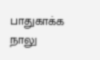பாதுகாக்க நாலு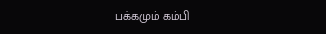பக்கமும் கம்பி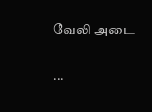வேலி அடை

...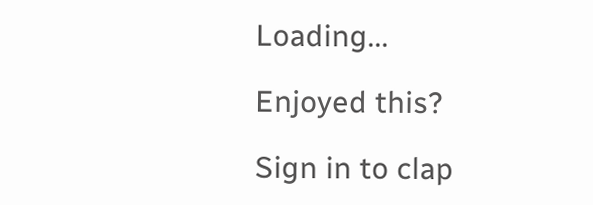Loading...

Enjoyed this?

Sign in to clap